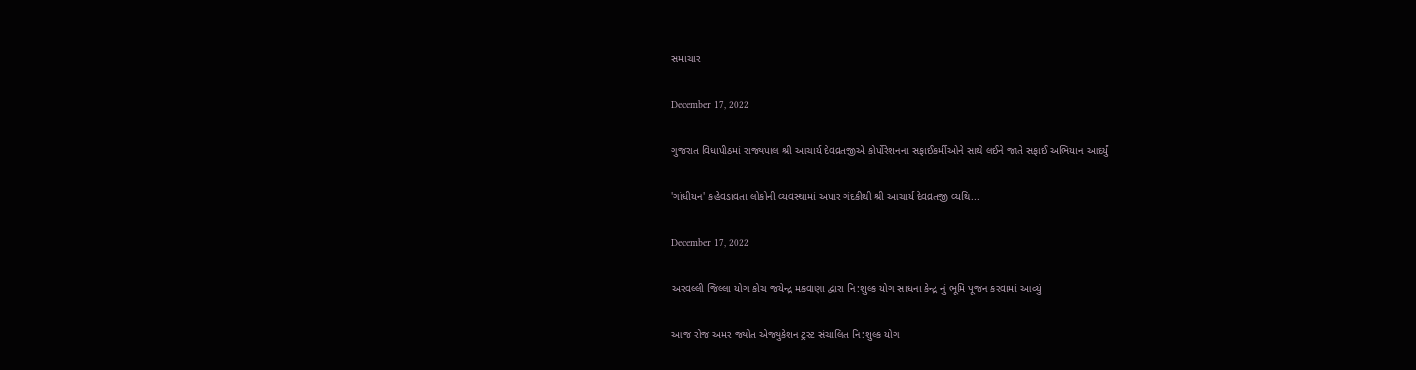સમાચાર

December 17, 2022

ગુજરાત વિધાપીઠમાં રાજ્યપાલ શ્રી આચાર્ય દેવવ્રતજીએ કોર્પોરેશનના સફાઈકર્મીઓને સાથે લઈને જાતે સફાઈ અભિયાન આદર્યું

'ગાંધીયન' કહેવડાવતા લોકોની વ્યવસ્થામાં અપાર ગંદકીથી શ્રી આચાર્ય દેવવ્રતજી વ્યથિ...

December 17, 2022

અરવલ્લી જિલ્લા યોગ કોચ જયેન્દ્ર મકવાણા દ્વારા નિ:શુલ્ક યોગ સાધના કેન્દ્ર નું ભૂમિ પૂજન કરવામાં આવ્યું

આજ રોજ અમર જ્યોત એજ્યુકેશન ટ્રસ્ટ સંચાલિત નિ:શુલ્ક યોગ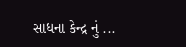સાધના કેન્દ્ર નું ...